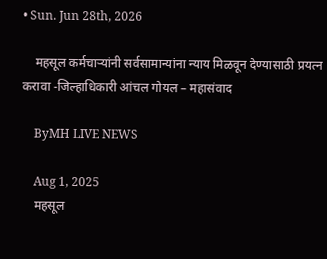• Sun. Jun 28th, 2026

    महसूल कर्मचाऱ्यांनी सर्वसामान्यांना न्याय मिळवून देण्यासाठी प्रयत्न करावा -जिल्हाधिकारी आंचल गोयल – महासंवाद

    ByMH LIVE NEWS

    Aug 1, 2025
    महसूल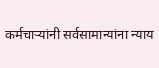कर्मचाऱ्यांनी सर्वसामान्यांना न्याय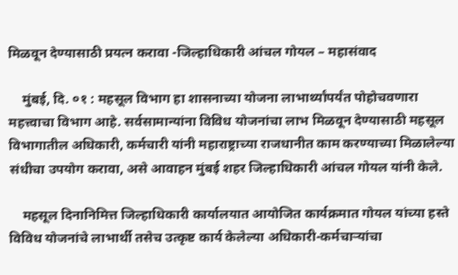मिळवून देण्यासाठी प्रयत्न करावा -जिल्हाधिकारी आंचल गोयल – महासंवाद

    मुंबई, दि. ०१ : महसूल विभाग हा शासनाच्या योजना लाभार्थ्यांपर्यंत पोहोचवणारा महत्त्वाचा विभाग आहे. सर्वसामान्यांना विविध योजनांचा लाभ मिळवून देण्यासाठी महसूल विभागातील अधिकारी, कर्मचारी यांनी महाराष्ट्राच्या राजधानीत काम करण्याच्या मिळालेल्या संधीचा उपयोग करावा, असे आवाहन मुंबई शहर जिल्हाधिकारी आंचल गोयल यांनी केले.

    महसूल दिनानिमित्त जिल्हाधिकारी कार्यालयात आयोजित कार्यक्रमात गोयल यांच्या हस्ते विविध योजनांचे लाभार्थी तसेच उत्कृष्ट कार्य केलेल्या अधिकारी-कर्मचाऱ्यांचा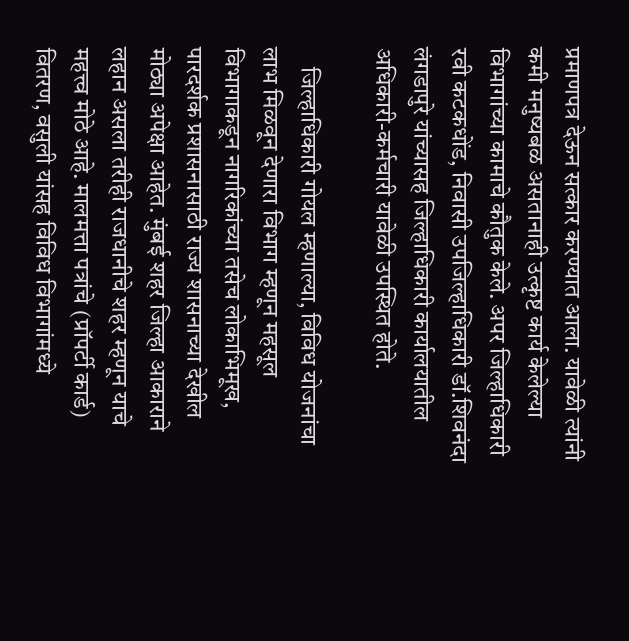प्रमाणपत्र देऊन सत्कार करण्यात आला. यावेळी त्यांनी कमी मनुष्‍यबळ असतानाही उत्कृष्ट कार्य केलेल्या विभागांच्या कामाचे कौतुक केले. अपर जिल्हाधिकारी रवी कटकधोंड, निवासी उपजिल्हाधिकारी डॉ.शिवनंदा लंगडापुरे यांच्यासह जिल्हाधिकारी कार्यालयातील अधिकारी-कर्मचारी यावेळी उपस्थित होते.

    जिल्हाधिकारी गोयल म्हणाल्या, विविध योजनांचा लाभ मिळवून देणारा विभाग म्हणून महसूल विभागाकडून नागरिकांच्या तसेच लोकाभिमूख, पारदर्शक प्रशासनासाठी राज्य शासनाच्या देखील मोठ्या अपेक्षा आहेत. मुंबई शहर जिल्हा आकाराने लहान असला तरीही राजधानीचे शहर म्हणून याचे महत्त्व मोठे आहे. मालमत्ता पत्रांचे (प्रॉपर्टी कार्ड) वितरण, वसुली यांसह विविध विभागांमध्ये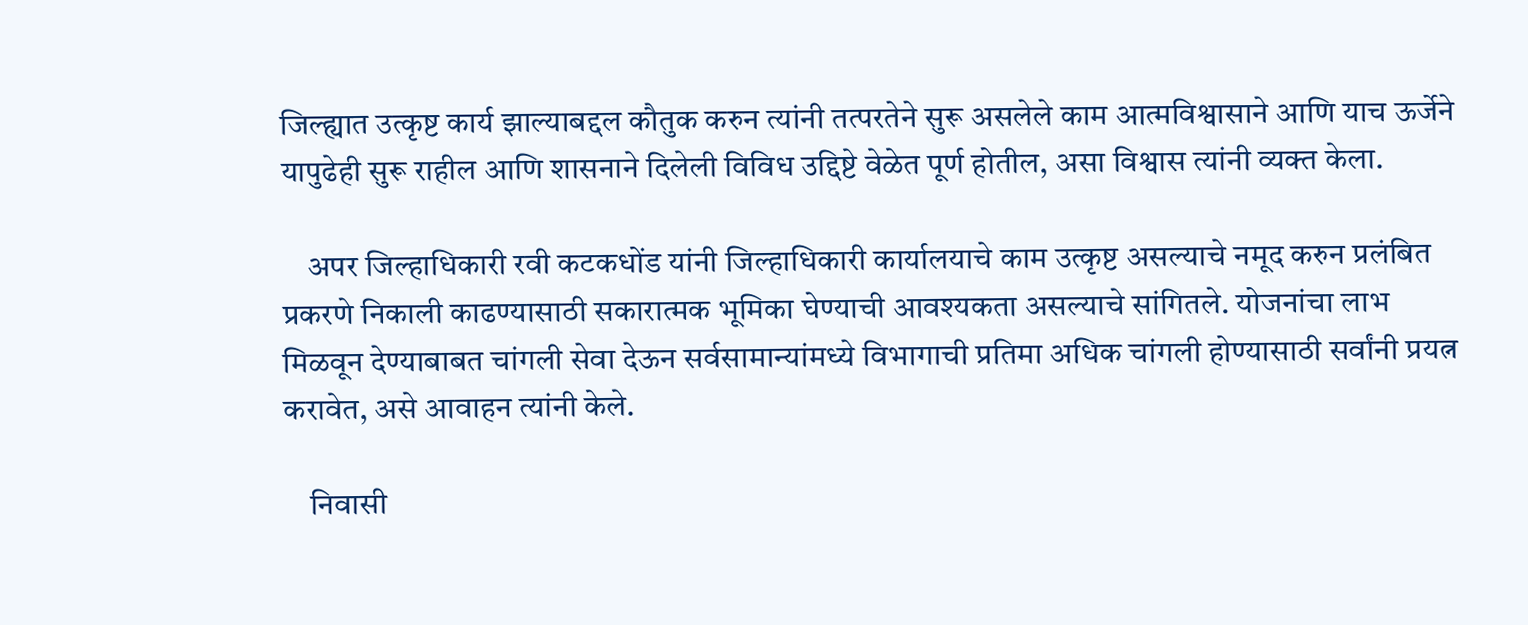जिल्ह्यात उत्कृष्ट कार्य झाल्याबद्दल कौतुक करुन त्यांनी तत्परतेने सुरू असलेले काम आत्मविश्वासाने आणि याच ऊर्जेने यापुढेही सुरू राहील आणि शासनाने दिलेली विविध उद्दिष्टे वेळेत पूर्ण होतील, असा विश्वास त्यांनी व्यक्त केला.

    अपर जिल्हाधिकारी रवी कटकधोंड यांनी जिल्हाधिकारी कार्यालयाचे काम उत्कृष्ट असल्याचे नमूद करुन प्रलंबित प्रकरणे निकाली काढण्यासाठी सकारात्मक भूमिका घेण्याची आवश्यकता असल्याचे सांगितले. योजनांचा लाभ मिळवून देण्याबाबत चांगली सेवा देऊन सर्वसामान्यांमध्ये विभागाची प्रतिमा अधिक चांगली होण्यासाठी सर्वांनी प्रयत्न करावेत, असे आवाहन त्यांनी केले.

    निवासी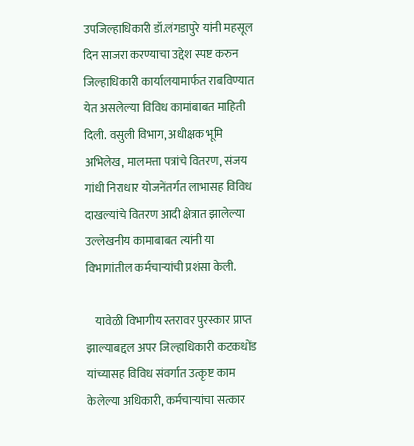उपजिल्हाधिकारी डॉ.लंगडापुरे यांनी महसूल दिन साजरा करण्याचा उद्देश स्पष्ट करुन जिल्हाधिकारी कार्यालयामार्फत राबविण्यात येत असलेल्या विविध कामांबाबत माहिती दिली. वसुली विभाग, अधीक्षक भूमि अभिलेख, मालमत्ता पत्रांचे वितरण, संजय गांधी निराधार योजनेंतर्गत लाभासह विविध दाखल्यांचे वितरण आदी क्षेत्रात झालेल्या उल्लेखनीय कामाबाबत त्यांनी या विभागांतील कर्मचाऱ्यांची प्रशंसा केली.

    यावेळी विभागीय स्तरावर पुरस्कार प्राप्त झाल्याबद्दल अपर जिल्हाधिकारी कटकधोंड यांच्यासह विविध संवर्गात उत्कृष्ट काम केलेल्या अधिकारी, कर्मचाऱ्यांचा सत्कार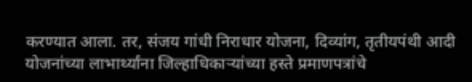करण्यात आला. तर, संजय गांधी निराधार योजना, दिव्यांग, तृतीयपंथी आदी योजनांच्या लाभार्थ्यांना जिल्हाधिकाऱ्यांच्या हस्ते प्रमाणपत्रांचे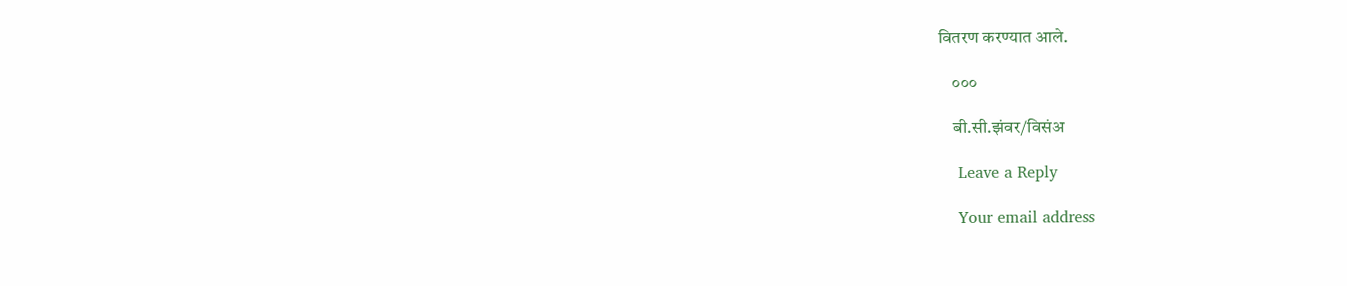वितरण करण्यात आले.

    ०००

    बी.सी.झंवर/विसंअ

    Leave a Reply

    Your email address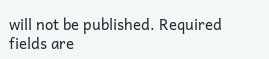will not be published. Required fields are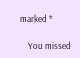marked *

    You missed